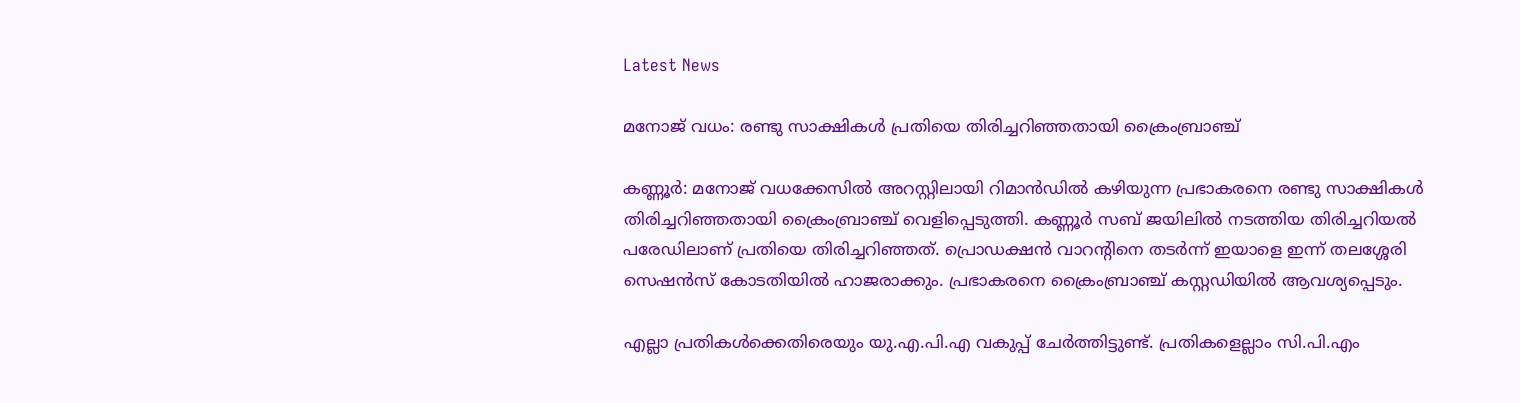Latest News

മനോജ് വധം: രണ്ടു സാക്ഷികള്‍ പ്രതിയെ തിരിച്ചറിഞ്ഞതായി ക്രൈംബ്രാഞ്ച്

കണ്ണൂര്‍: മനോജ് വധക്കേസില്‍ അറസ്റ്റിലായി റിമാന്‍ഡില്‍ കഴിയുന്ന പ്രഭാകരനെ രണ്ടു സാക്ഷികള്‍ തിരിച്ചറിഞ്ഞതായി ക്രൈംബ്രാഞ്ച് വെളിപ്പെടുത്തി. കണ്ണൂര്‍ സബ് ജയിലില്‍ നടത്തിയ തിരിച്ചറിയല്‍ പരേഡിലാണ് പ്രതിയെ തിരിച്ചറിഞ്ഞത്. പ്രൊഡക്ഷന്‍ വാറന്‍റിനെ തടര്‍ന്ന് ഇയാളെ ഇന്ന് തലശ്ശേരി സെഷന്‍സ് കോടതിയില്‍ ഹാജരാക്കും. പ്രഭാകരനെ ക്രൈംബ്രാഞ്ച് കസ്റ്റഡിയില്‍ ആവശ്യപ്പെടും.

എല്ലാ പ്രതികള്‍ക്കെതിരെയും യു.എ.പി.എ വകുപ്പ് ചേര്‍ത്തിട്ടുണ്ട്. പ്രതികളെല്ലാം സി.പി.എം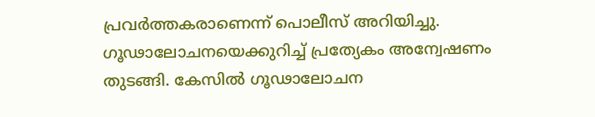പ്രവര്‍ത്തകരാണെന്ന് പൊലീസ് അറിയിച്ചു. ഗൂഢാലോചനയെക്കുറിച്ച് പ്രത്യേകം അന്വേഷണം തുടങ്ങി. കേസില്‍ ഗൂഢാലോചന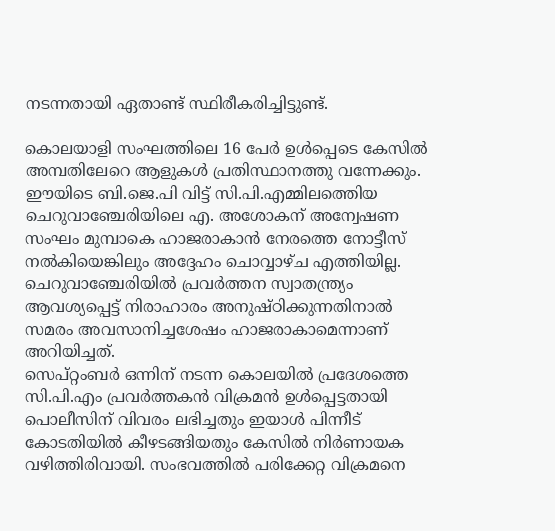നടന്നതായി ഏതാണ്ട് സ്ഥിരീകരിച്ചിട്ടുണ്ട്.

കൊലയാളി സംഘത്തിലെ 16 പേര്‍ ഉള്‍പ്പെടെ കേസില്‍ അമ്പതിലേറെ ആളുകള്‍ പ്രതിസ്ഥാനത്തു വന്നേക്കും. ഈയിടെ ബി.ജെ.പി വിട്ട് സി.പി.എമ്മിലത്തെിയ ചെറുവാഞ്ചേരിയിലെ എ. അശോകന് അന്വേഷണ സംഘം മുമ്പാകെ ഹാജരാകാന്‍ നേരത്തെ നോട്ടീസ് നല്‍കിയെങ്കിലും അദ്ദേഹം ചൊവ്വാഴ്ച എത്തിയില്ല. ചെറുവാഞ്ചേരിയില്‍ പ്രവര്‍ത്തന സ്വാതന്ത്ര്യം ആവശ്യപ്പെട്ട് നിരാഹാരം അനുഷ്ഠിക്കുന്നതിനാല്‍ സമരം അവസാനിച്ചശേഷം ഹാജരാകാമെന്നാണ് അറിയിച്ചത്.
സെപ്റ്റംബര്‍ ഒന്നിന് നടന്ന കൊലയില്‍ പ്രദേശത്തെ സി.പി.എം പ്രവര്‍ത്തകന്‍ വിക്രമന്‍ ഉള്‍പ്പെട്ടതായി പൊലീസിന് വിവരം ലഭിച്ചതും ഇയാള്‍ പിന്നീട് കോടതിയില്‍ കീഴടങ്ങിയതും കേസില്‍ നിര്‍ണായക വഴിത്തിരിവായി. സംഭവത്തില്‍ പരിക്കേറ്റ വിക്രമനെ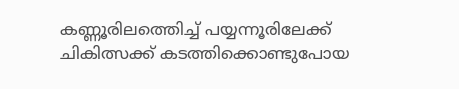കണ്ണൂരിലത്തെിച്ച് പയ്യന്നൂരിലേക്ക് ചികിത്സക്ക് കടത്തിക്കൊണ്ടുപോയ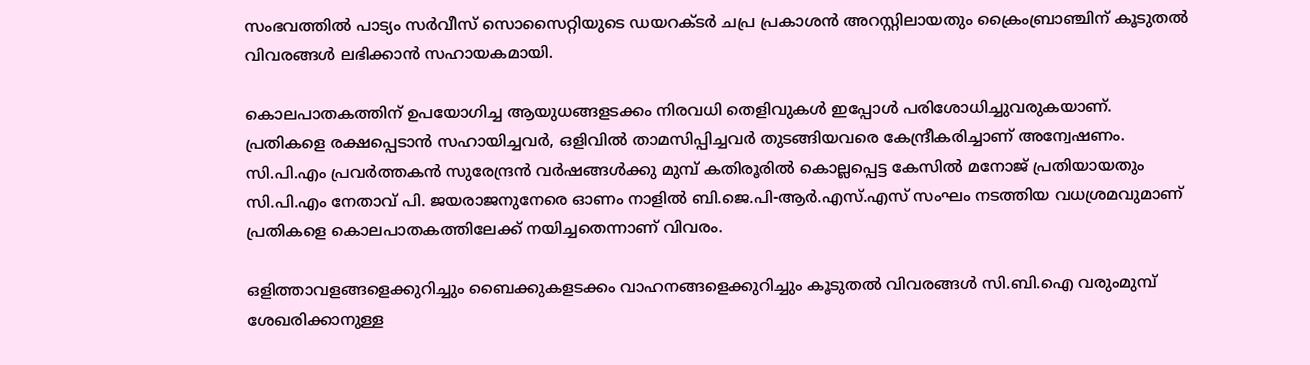സംഭവത്തില്‍ പാട്യം സര്‍വീസ് സൊസൈറ്റിയുടെ ഡയറക്ടര്‍ ചപ്ര പ്രകാശന്‍ അറസ്റ്റിലായതും ക്രൈംബ്രാഞ്ചിന് കൂടുതല്‍ വിവരങ്ങള്‍ ലഭിക്കാന്‍ സഹായകമായി.

കൊലപാതകത്തിന് ഉപയോഗിച്ച ആയുധങ്ങളടക്കം നിരവധി തെളിവുകള്‍ ഇപ്പോള്‍ പരിശോധിച്ചുവരുകയാണ്. പ്രതികളെ രക്ഷപ്പെടാന്‍ സഹായിച്ചവര്‍, ഒളിവില്‍ താമസിപ്പിച്ചവര്‍ തുടങ്ങിയവരെ കേന്ദ്രീകരിച്ചാണ് അന്വേഷണം.
സി.പി.എം പ്രവര്‍ത്തകന്‍ സുരേന്ദ്രന്‍ വര്‍ഷങ്ങള്‍ക്കു മുമ്പ് കതിരൂരില്‍ കൊല്ലപ്പെട്ട കേസില്‍ മനോജ് പ്രതിയായതും സി.പി.എം നേതാവ് പി. ജയരാജനുനേരെ ഓണം നാളില്‍ ബി.ജെ.പി-ആര്‍.എസ്.എസ് സംഘം നടത്തിയ വധശ്രമവുമാണ് പ്രതികളെ കൊലപാതകത്തിലേക്ക് നയിച്ചതെന്നാണ് വിവരം.

ഒളിത്താവളങ്ങളെക്കുറിച്ചും ബൈക്കുകളടക്കം വാഹനങ്ങളെക്കുറിച്ചും കൂടുതല്‍ വിവരങ്ങള്‍ സി.ബി.ഐ വരുംമുമ്പ് ശേഖരിക്കാനുള്ള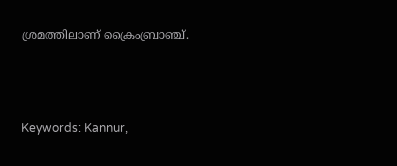ശ്രമത്തിലാണ് ക്രൈംബ്രാഞ്ച്.



Keywords: Kannur,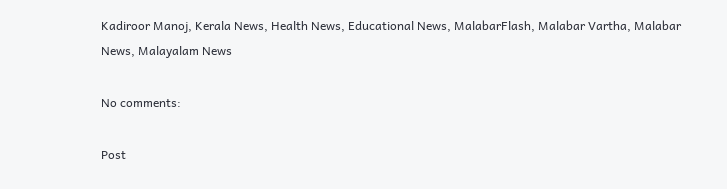Kadiroor Manoj, Kerala News, Health News, Educational News, MalabarFlash, Malabar Vartha, Malabar News, Malayalam News

No comments:

Post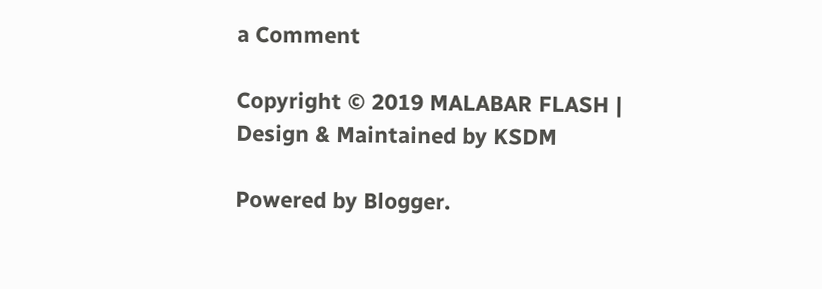a Comment

Copyright © 2019 MALABAR FLASH | Design & Maintained by KSDM

Powered by Blogger.